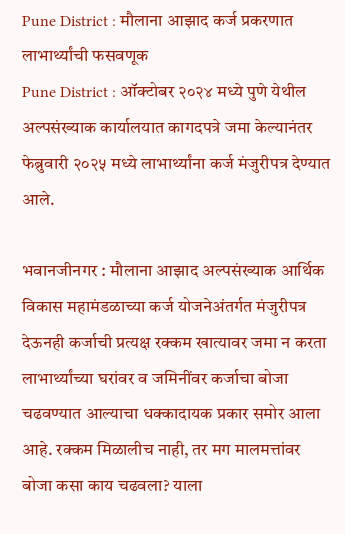Pune District : मौलाना आझाद कर्ज प्रकरणात लाभार्थ्यांची फसवणूक
Pune District : ऑक्टोबर २०२४ मध्ये पुणे येथील अल्पसंख्याक कार्यालयात कागदपत्रे जमा केल्यानंतर फेब्रुवारी २०२५ मध्ये लाभार्थ्यांना कर्ज मंजुरीपत्र देण्यात आले.

भवानजीनगर : मौलाना आझाद अल्पसंख्याक आर्थिक विकास महामंडळाच्या कर्ज योजनेअंतर्गत मंजुरीपत्र देऊनही कर्जाची प्रत्यक्ष रक्कम खात्यावर जमा न करता लाभार्थ्यांच्या घरांवर व जमिनींवर कर्जाचा बोजा चढवण्यात आल्याचा धक्कादायक प्रकार समोर आला आहे. रक्कम मिळालीच नाही, तर मग मालमत्तांवर बोजा कसा काय चढवला? याला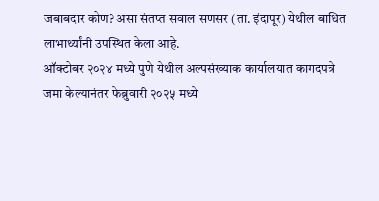जबाबदार कोण? असा संतप्त सवाल सणसर (ता. इंदापूर) येथील बाधित लाभार्थ्यांनी उपस्थित केला आहे.
ऑक्टोबर २०२४ मध्ये पुणे येथील अल्पसंख्याक कार्यालयात कागदपत्रे जमा केल्यानंतर फेब्रुवारी २०२५ मध्ये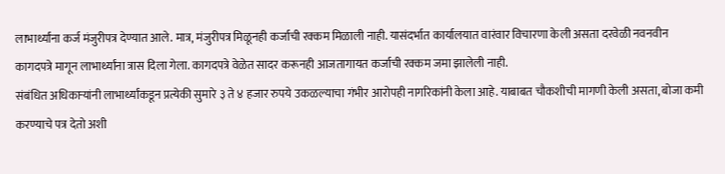लाभार्थ्यांना कर्ज मंजुरीपत्र देण्यात आले. मात्र, मंजुरीपत्र मिळूनही कर्जाची रक्कम मिळाली नाही. यासंदर्भात कार्यालयात वारंवार विचारणा केली असता दरवेळी नवनवीन कागदपत्रे मागून लाभार्थ्यांना त्रास दिला गेला. कागदपत्रे वेळेत सादर करूनही आजतागायत कर्जाची रक्कम जमा झालेली नाही.
संबंधित अधिकाऱ्यांनी लाभार्थ्यांकडून प्रत्येकी सुमारे ३ ते ४ हजार रुपये उकळल्याचा गंभीर आरोपही नागरिकांनी केला आहे. याबाबत चौकशीची मागणी केली असता, बोजा कमी करण्याचे पत्र देतो अशी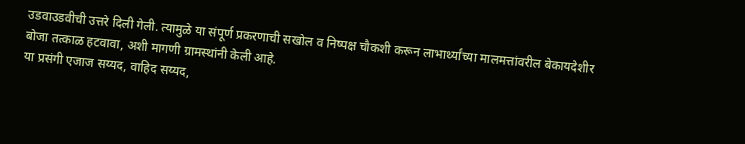उडवाउडवीची उत्तरे दिली गेली. त्यामुळे या संपूर्ण प्रकरणाची सखोल व निष्पक्ष चौकशी करून लाभार्थ्यांच्या मालमत्तांवरील बेकायदेशीर बोजा तत्काळ हटवावा, अशी मागणी ग्रामस्थांनी केली आहे.
या प्रसंगी एजाज सय्यद, वाहिद सय्यद,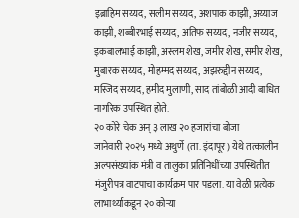इब्राहिम सय्यद, सलीम सय्यद, अशपाक काझी, अय्याज काझी, शब्बीरभाई सय्यद, अतिफ सय्यद, नजीर सय्यद, इकबालभाई काझी, अस्लम शेख, जमीर शेख, समीर शेख, मुबारक सय्यद, मोहम्मद सय्यद, अझरुद्दीन सय्यद, मस्जिद सय्यद, हमीद मुलाणी, साद तांबोळी आदी बाधित नागरिक उपस्थित होते.
२० कोरे चेक अन् ३ लाख २० हजारांचा बोजा
जानेवारी २०२५ मध्ये अथुर्णे (ता. इंदापूर) येथे तत्कालीन अल्पसंख्यांक मंत्री व तालुका प्रतिनिधींच्या उपस्थितीत मंजुरीपत्र वाटपाचा कार्यक्रम पार पडला. या वेळी प्रत्येक लाभार्थ्याकडून २० कोऱ्या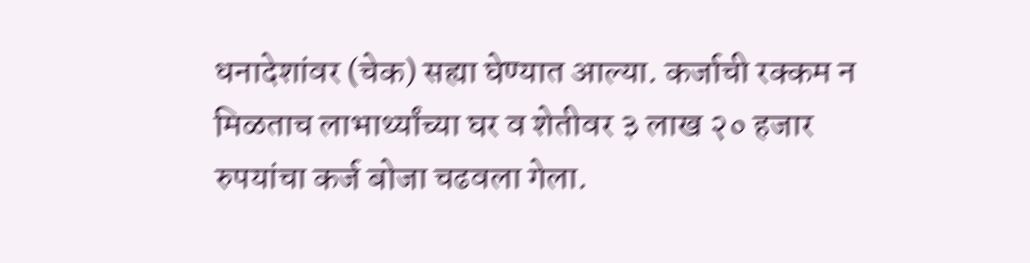धनादेशांवर (चेक) सह्या घेण्यात आल्या. कर्जाची रक्कम न मिळताच लाभार्थ्यांच्या घर व शेतीवर ३ लाख २० हजार रुपयांचा कर्ज बोजा चढवला गेला.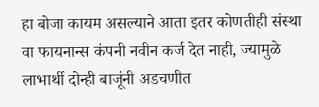हा बोजा कायम असल्याने आता इतर कोणतीही संस्था वा फायनान्स कंपनी नवीन कर्ज देत नाही, ज्यामुळे लाभार्थी दोन्ही बाजूंनी अडचणीत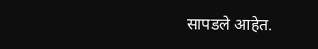सापडले आहेत.